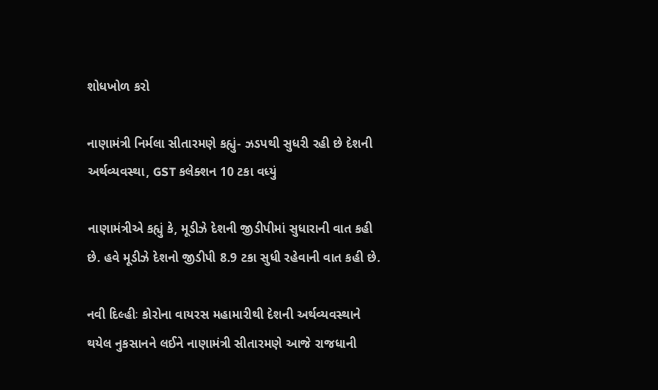શોધખોળ કરો

નાણામંત્રી નિર્મલા સીતારમણે કહ્યું- ઝડપથી સુધરી રહી છે દેશની અર્થવ્યવસ્થા, GST કલેક્શન 10 ટકા વધ્યું

નાણામંત્રીએ કહ્યું કે, મૂડીઝે દેશની જીડીપીમાં સુધારાની વાત કહી છે. હવે મૂડીઝે દેશનો જીડીપી 8.9 ટકા સુધી રહેવાની વાત કહી છે.

નવી દિલ્હીઃ કોરોના વાયરસ મહામારીથી દેશની અર્થવ્યવસ્થાને થયેલ નુકસાનને લઈને નાણામંત્રી સીતારમણે આજે રાજધાની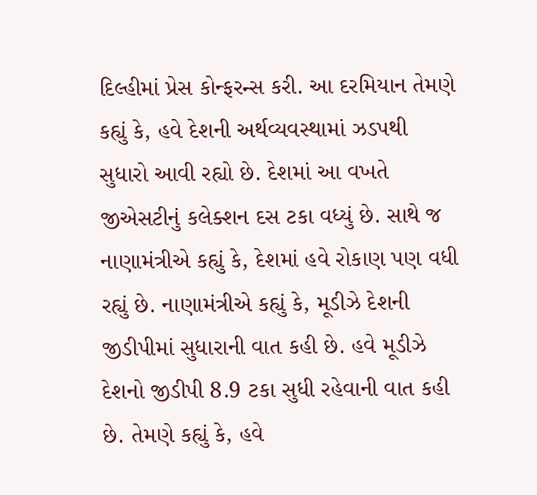દિલ્હીમાં પ્રેસ કોન્ફરન્સ કરી. આ દરમિયાન તેમણે કહ્યું કે, હવે દેશની અર્થવ્યવસ્થામાં ઝડપથી સુધારો આવી રહ્યો છે. દેશમાં આ વખતે જીએસટીનું કલેક્શન દસ ટકા વધ્યું છે. સાથે જ નાણામંત્રીએ કહ્યું કે, દેશમાં હવે રોકાણ પણ વધી રહ્યું છે. નાણામંત્રીએ કહ્યું કે, મૂડીઝે દેશની જીડીપીમાં સુધારાની વાત કહી છે. હવે મૂડીઝે દેશનો જીડીપી 8.9 ટકા સુધી રહેવાની વાત કહી છે. તેમણે કહ્યું કે, હવે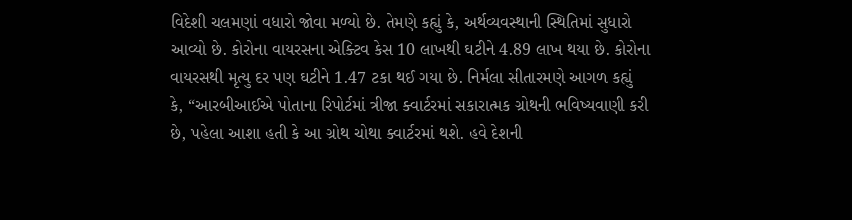વિદેશી ચલમણાં વધારો જોવા મળ્યો છે. તેમણે કહ્યું કે, અર્થવ્યવસ્થાની સ્થિતિમાં સુધારો આવ્યો છે. કોરોના વાયરસના એક્ટિવ કેસ 10 લાખથી ઘટીને 4.89 લાખ થયા છે. કોરોના વાયરસથી મૃત્યુ દર પણ ઘટીને 1.47 ટકા થઈ ગયા છે. નિર્મલા સીતારમણે આગળ કહ્યું કે, “આરબીઆઈએ પોતાના રિપોર્ટમાં ત્રીજા ક્વાર્ટરમાં સકારાત્મક ગ્રોથની ભવિષ્યવાણી કરી છે, પહેલા આશા હતી કે આ ગ્રોથ ચોથા ક્વાર્ટરમાં થશે. હવે દેશની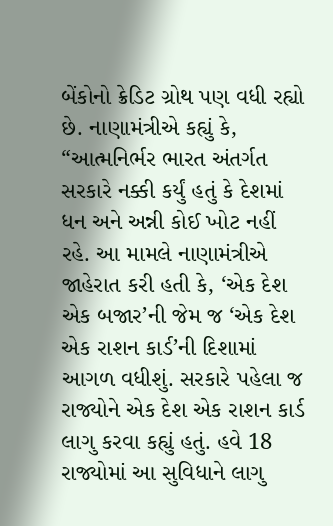બેંકોનો ક્રેડિટ ગ્રોથ પણ વધી રહ્યો છે. નાણામંત્રીએ કહ્યું કે, “આત્મનિર્ભર ભારત અંતર્ગત સરકારે નક્કી કર્યું હતું કે દેશમાં ધન અને અન્ની કોઈ ખોટ નહીં રહે. આ મામલે નાણામંત્રીએ જાહેરાત કરી હતી કે, ‘એક દેશ એક બજાર’ની જેમ જ ‘એક દેશ એક રાશન કાર્ડ’ની દિશામાં આગળ વધીશું. સરકારે પહેલા જ રાજ્યોને એક દેશ એક રાશન કાર્ડ લાગુ કરવા કહ્યું હતું. હવે 18 રાજ્યોમાં આ સુવિધાને લાગુ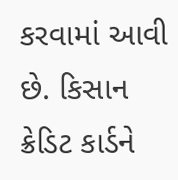કરવામાં આવી છે. કિસાન ક્રેડિટ કાર્ડને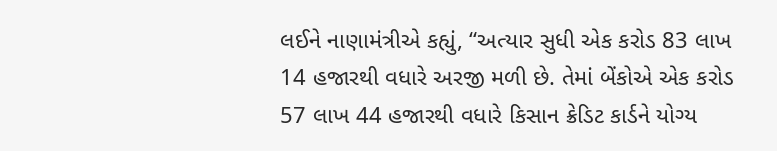લઈને નાણામંત્રીએ કહ્યું, “અત્યાર સુધી એક કરોડ 83 લાખ 14 હજારથી વધારે અરજી મળી છે. તેમાં બેંકોએ એક કરોડ 57 લાખ 44 હજારથી વધારે કિસાન ક્રેડિટ કાર્ડને યોગ્ય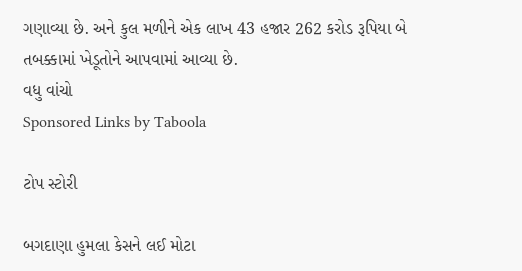ગણાવ્યા છે. અને કુલ મળીને એક લાખ 43 હજાર 262 કરોડ રૂપિયા બે તબક્કામાં ખેડૂતોને આપવામાં આવ્યા છે.
વધુ વાંચો
Sponsored Links by Taboola

ટોપ સ્ટોરી

બગદાણા હુમલા કેસને લઈ મોટા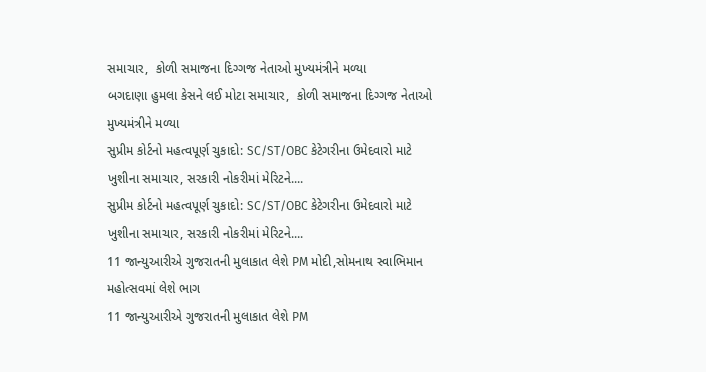સમાચાર,  કોળી સમાજના દિગ્ગજ નેતાઓ મુખ્યમંત્રીને મળ્યા
બગદાણા હુમલા કેસને લઈ મોટા સમાચાર,  કોળી સમાજના દિગ્ગજ નેતાઓ મુખ્યમંત્રીને મળ્યા
સુપ્રીમ કોર્ટનો મહત્વપૂર્ણ ચુકાદો: SC/ST/OBC કેટેગરીના ઉમેદવારો માટે ખુશીના સમાચાર, સરકારી નોકરીમાં મેરિટને....
સુપ્રીમ કોર્ટનો મહત્વપૂર્ણ ચુકાદો: SC/ST/OBC કેટેગરીના ઉમેદવારો માટે ખુશીના સમાચાર, સરકારી નોકરીમાં મેરિટને....
11 જાન્યુઆરીએ ગુજરાતની મુલાકાત લેશે PM મોદી,સોમનાથ સ્વાભિમાન મહોત્સવમાં લેશે ભાગ
11 જાન્યુઆરીએ ગુજરાતની મુલાકાત લેશે PM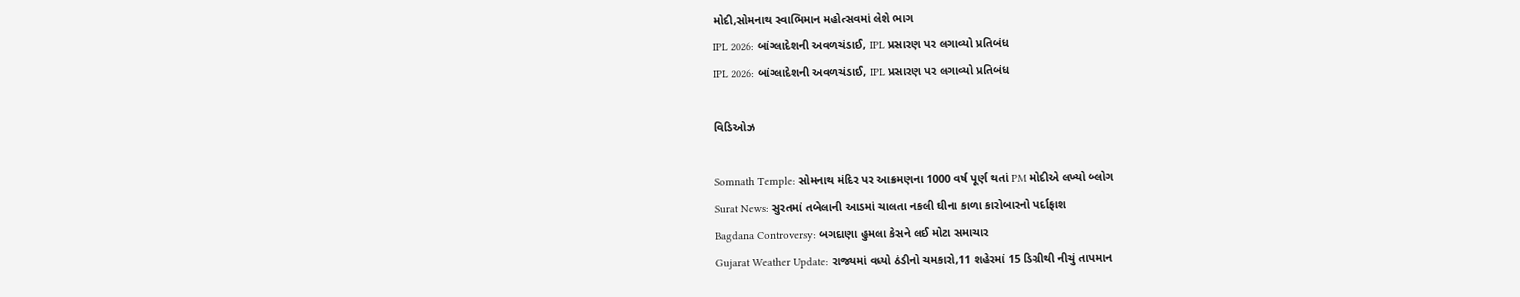મોદી,સોમનાથ સ્વાભિમાન મહોત્સવમાં લેશે ભાગ
IPL 2026: બાંગ્લાદેશની અવળચંડાઈ, IPL પ્રસારણ પર લગાવ્યો પ્રતિબંધ
IPL 2026: બાંગ્લાદેશની અવળચંડાઈ, IPL પ્રસારણ પર લગાવ્યો પ્રતિબંધ

વિડિઓઝ

Somnath Temple: સોમનાથ મંદિર પર આક્રમણના 1000 વર્ષ પૂર્ણ થતાં PM મોદીએ લખ્યો બ્લોગ
Surat News: સુરતમાં તબેલાની આડમાં ચાલતા નકલી ઘીના કાળા કારોબારનો પર્દાફાશ
Bagdana Controversy: બગદાણા હુમલા કેસને લઈ મોટા સમાચાર
Gujarat Weather Update: રાજ્યમાં વધ્યો ઠંડીનો ચમકારો,11 શહેરમાં 15 ડિગ્રીથી નીચું તાપમાન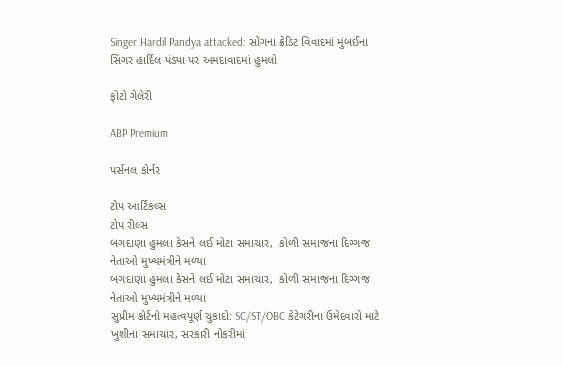Singer Hardil Pandya attacked: સોંગના ક્રેડિટ વિવાદમાં મુંબઈના સિંગર હાર્દિલ પંડ્યા પર અમદાવાદમાં હુમલો

ફોટો ગેલેરી

ABP Premium

પર્સનલ કોર્નર

ટોપ આર્ટિકલ્સ
ટોપ રીલ્સ
બગદાણા હુમલા કેસને લઈ મોટા સમાચાર,  કોળી સમાજના દિગ્ગજ નેતાઓ મુખ્યમંત્રીને મળ્યા
બગદાણા હુમલા કેસને લઈ મોટા સમાચાર,  કોળી સમાજના દિગ્ગજ નેતાઓ મુખ્યમંત્રીને મળ્યા
સુપ્રીમ કોર્ટનો મહત્વપૂર્ણ ચુકાદો: SC/ST/OBC કેટેગરીના ઉમેદવારો માટે ખુશીના સમાચાર, સરકારી નોકરીમાં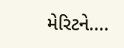મેરિટને....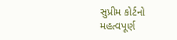સુપ્રીમ કોર્ટનો મહત્વપૂર્ણ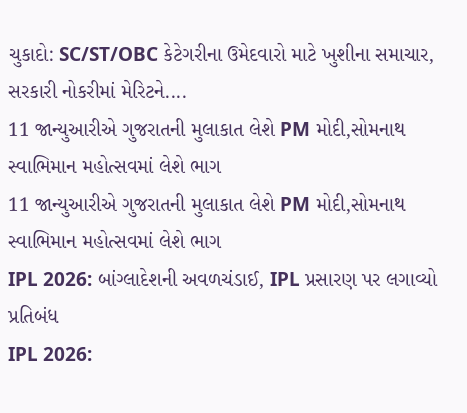ચુકાદો: SC/ST/OBC કેટેગરીના ઉમેદવારો માટે ખુશીના સમાચાર, સરકારી નોકરીમાં મેરિટને....
11 જાન્યુઆરીએ ગુજરાતની મુલાકાત લેશે PM મોદી,સોમનાથ સ્વાભિમાન મહોત્સવમાં લેશે ભાગ
11 જાન્યુઆરીએ ગુજરાતની મુલાકાત લેશે PM મોદી,સોમનાથ સ્વાભિમાન મહોત્સવમાં લેશે ભાગ
IPL 2026: બાંગ્લાદેશની અવળચંડાઈ, IPL પ્રસારણ પર લગાવ્યો પ્રતિબંધ
IPL 2026: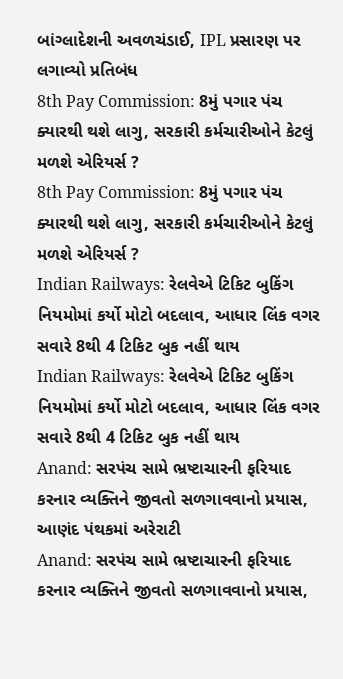બાંગ્લાદેશની અવળચંડાઈ, IPL પ્રસારણ પર લગાવ્યો પ્રતિબંધ
8th Pay Commission: 8મું પગાર પંચ ક્યારથી થશે લાગુ, સરકારી કર્મચારીઓને કેટલું મળશે એરિયર્સ ?
8th Pay Commission: 8મું પગાર પંચ ક્યારથી થશે લાગુ, સરકારી કર્મચારીઓને કેટલું મળશે એરિયર્સ ?
Indian Railways: રેલવેએ ટિકિટ બુકિંગ નિયમોમાં કર્યો મોટો બદલાવ, આધાર લિંક વગર સવારે 8થી 4 ટિકિટ બુક નહીં થાય
Indian Railways: રેલવેએ ટિકિટ બુકિંગ નિયમોમાં કર્યો મોટો બદલાવ, આધાર લિંક વગર સવારે 8થી 4 ટિકિટ બુક નહીં થાય
Anand: સરપંચ સામે ભ્રષ્ટાચારની ફરિયાદ કરનાર વ્યક્તિને જીવતો સળગાવવાનો પ્રયાસ, આણંદ પંથકમાં અરેરાટી
Anand: સરપંચ સામે ભ્રષ્ટાચારની ફરિયાદ કરનાર વ્યક્તિને જીવતો સળગાવવાનો પ્રયાસ,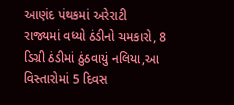આણંદ પંથકમાં અરેરાટી
રાજ્યમાં વધ્યો ઠંડીનો ચમકારો, 8 ડિગ્રી ઠંડીમાં ઠુંઠવાયું નલિયા,આ વિસ્તારોમાં 5 દિવસ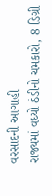વરસાદની આગાહી
રાજ્યમાં વધ્યો ઠંડીનો ચમકારો, 8 ડિગ્રી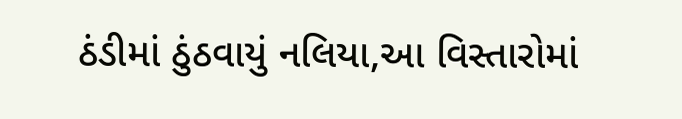ઠંડીમાં ઠુંઠવાયું નલિયા,આ વિસ્તારોમાં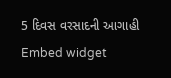5 દિવસ વરસાદની આગાહી
Embed widget